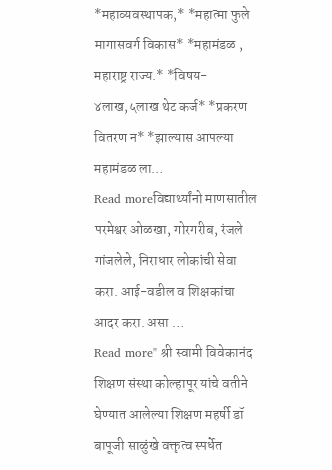*महाव्यवस्थापक,* *महात्मा फुले मागासवर्ग विकास* *महामंडळ , महाराष्ट्र राज्य.* *विषय- ४लाख,५लाख थेट कर्ज* *प्रकरण वितरण न* *झाल्यास आपल्या महामंडळ ला…
Read moreविद्यार्थ्यांनो माणसातील परमेश्वर ओळखा, गोरगरीब, रंजले गांजलेले, निराधार लोकांची सेवा करा. आई-वडील व शिक्षकांचा आदर करा. असा …
Read more" श्री स्वामी विवेकानंद शिक्षण संस्था कोल्हापूर यांचे वतीने घेण्यात आलेल्या शिक्षण महर्षी डॉ बापूजी साळुंखे वक्तृत्व स्पर्धेत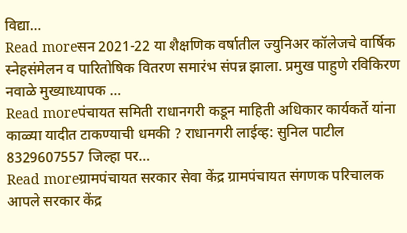विद्या…
Read moreसन 2021-22 या शैक्षणिक वर्षातील ज्युनिअर कॉलेजचे वार्षिक स्नेहसंमेलन व पारितोषिक वितरण समारंभ संपन्न झाला. प्रमुख पाहुणे रविकिरण नवाळे मुख्याध्यापक …
Read moreपंचायत समिती राधानगरी कडून माहिती अधिकार कार्यकर्ते यांना काळ्या यादीत टाकण्याची धमकी ? राधानगरी लाईव्ह: सुनिल पाटील 8329607557 जिल्हा पर…
Read moreग्रामपंचायत सरकार सेवा केंद्र ग्रामपंचायत संगणक परिचालक आपले सरकार केंद्र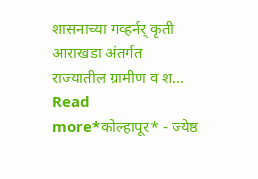शासनाच्या गव्हर्नर् कृती आराखडा अंतर्गत राज्यातील ग्रामीण व श…
Read more*कोल्हापूर* - ज्येष्ठ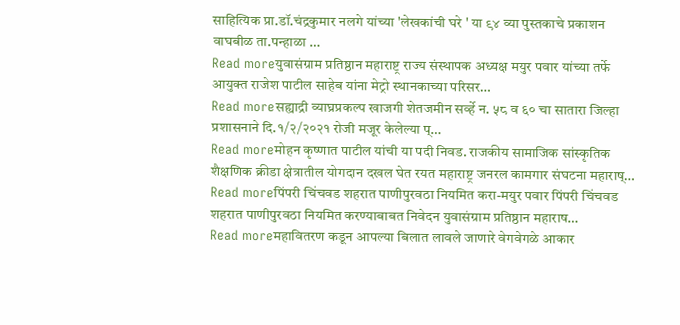साहित्यिक प्रा.डॉ.चंद्रकुमार नलगे यांच्या 'लेखकांची घरे ' या ९४ व्या पुस्तकाचे प्रकाशन वाघबीळ ता.पन्हाळा …
Read moreयुवासंग्राम प्रतिष्ठान महाराष्ट्र राज्य संस्थापक अध्यक्ष मयुर पवार यांच्या तर्फे आयुक्त राजेश पाटील साहेब यांना मेट्रो स्थानकाच्या परिसर…
Read moreसह्याद्री व्याघ्रप्रकल्प खाजगी शेतजमीन सर्व्हे न. ५८ व ६० चा सातारा जिल्हा प्रशासनाने दि.१/२/२०२१ रोजी मजूर केलेल्या प्…
Read moreमोहन कृष्णात पाटील यांची या पदी निवड. राजकीय सामाजिक सांस्कृतिक शैक्षणिक क्रीडा क्षेत्रातील योगदान दखल घेत रयत महाराष्ट्र जनरल कामगार संघटना महाराष्…
Read moreपिंपरी चिंचवड शहरात पाणीपुरवठा नियमित करा-मयुर पवार पिंपरी चिंचवड शहरात पाणीपुरवठा नियमित करण्याबाबत निवेदन युवासंग्राम प्रतिष्ठान महाराष…
Read moreमहावितरण कडून आपल्या बिलात लावले जाणारे वेगवेगळे आकार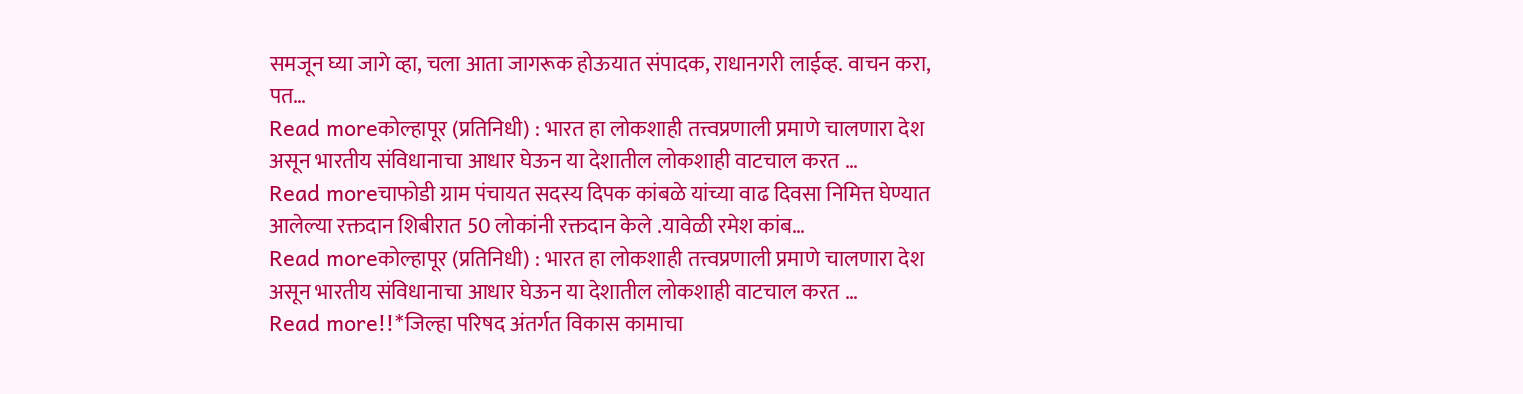समजून घ्या जागे व्हा, चला आता जागरूक होऊयात संपादक, राधानगरी लाईव्ह. वाचन करा, पत…
Read moreकोल्हापूर (प्रतिनिधी) : भारत हा लोकशाही तत्त्वप्रणाली प्रमाणे चालणारा देश असून भारतीय संविधानाचा आधार घेऊन या देशातील लोकशाही वाटचाल करत …
Read moreचाफोडी ग्राम पंचायत सदस्य दिपक कांबळे यांच्या वाढ दिवसा निमित्त घेण्यात आलेल्या रक्तदान शिबीरात 50 लोकांनी रक्तदान केले .यावेळी रमेश कांब…
Read moreकोल्हापूर (प्रतिनिधी) : भारत हा लोकशाही तत्त्वप्रणाली प्रमाणे चालणारा देश असून भारतीय संविधानाचा आधार घेऊन या देशातील लोकशाही वाटचाल करत …
Read more!!*जिल्हा परिषद अंतर्गत विकास कामाचा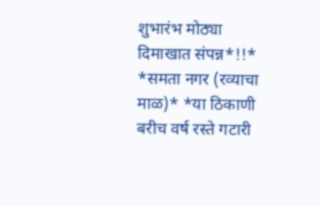शुभारंभ मोठ्या दिमाखात संपन्न*!!* *समता नगर (रव्याचा माळ)* *या ठिकाणी बरीच वर्ष रस्ते गटारी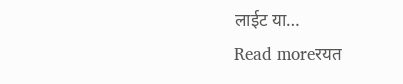लाईट या…
Read moreरयत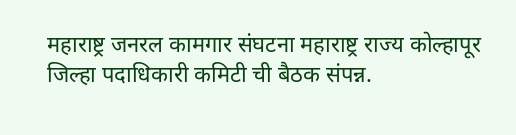महाराष्ट्र जनरल कामगार संघटना महाराष्ट्र राज्य कोल्हापूर जिल्हा पदाधिकारी कमिटी ची बैठक संपन्न.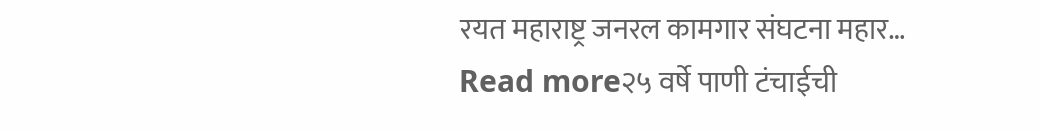रयत महाराष्ट्र जनरल कामगार संघटना महार…
Read more२५ वर्षे पाणी टंचाईची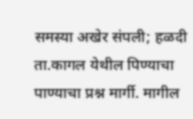समस्या अखेर संपली; हळदी ता.कागल येथील पिण्याचा पाण्याचा प्रश्न मार्गी. मागील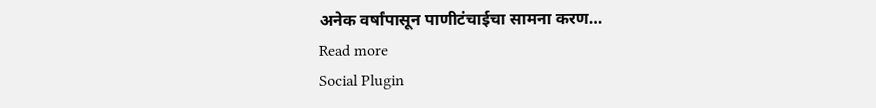अनेक वर्षांपासून पाणीटंचाईचा सामना करण…
Read more
Social Plugin